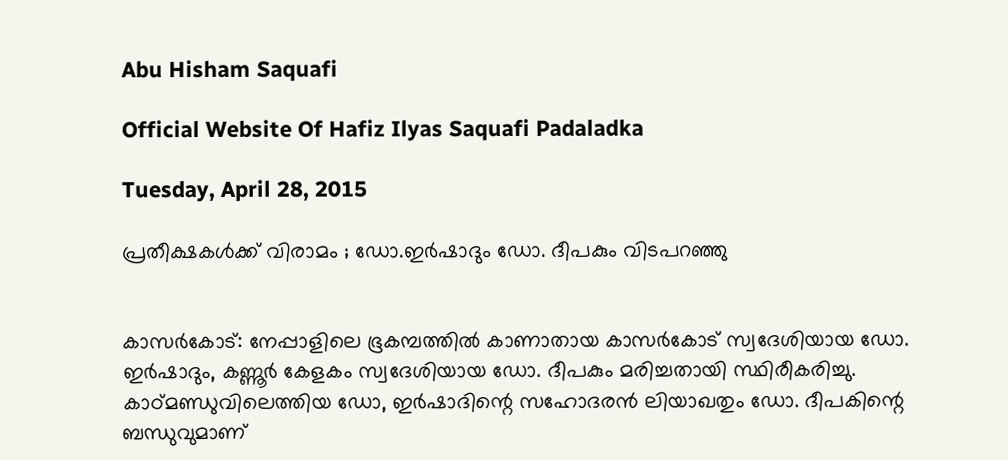Abu Hisham Saquafi

Official Website Of Hafiz Ilyas Saquafi Padaladka

Tuesday, April 28, 2015

പ്രതീക്ഷകള്‍ക്ക് വിരാമം ; ഡോ.ഇര്‍ഷാദും ഡോ. ദീപകും വിടപറഞ്ഞു


കാസര്‍കോട്: നേപ്പാളിലെ ഭൂകമ്പത്തില്‍ കാണാതായ കാസര്‍കോട് സ്വദേശിയായ ഡോ. ഇര്‍ഷാദും, കണ്ണൂര്‍ കേളകം സ്വദേശിയായ ഡോ. ദീപകും മരിച്ചതായി സ്ഥിരീകരിച്ചു. കാഠ്മണ്ഡുവിലെത്തിയ ഡോ, ഇര്‍ഷാദിന്റെ സഹോദരന്‍ ലിയാഖതും ഡോ. ദീപകിന്റെ ബന്ധുവുമാണ്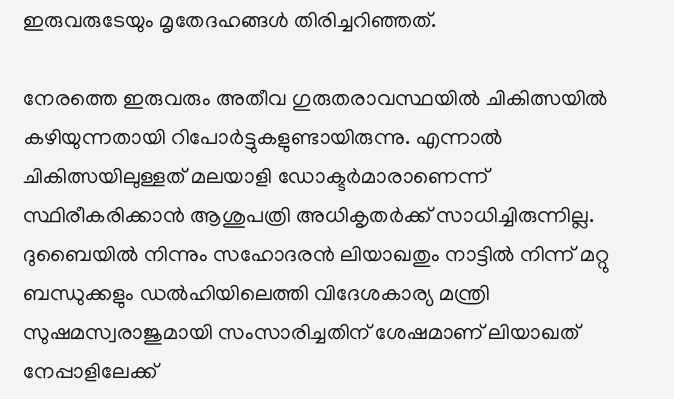ഇരുവരുടേയും മൃതേദഹങ്ങള്‍ തിരിച്ചറിഞ്ഞത്.

നേരത്തെ ഇരുവരും അതീവ ഗുരുതരാവസ്ഥയില്‍ ചികിത്സയില്‍ കഴിയുന്നതായി റിപോര്‍ട്ടുകളുണ്ടായിരുന്നു. എന്നാല്‍ ചികിത്സയിലുള്ളത് മലയാളി ഡോക്ടര്‍മാരാണെന്ന് സ്ഥിരീകരിക്കാന്‍ ആശുപത്രി അധികൃതര്‍ക്ക് സാധിച്ചിരുന്നില്ല. ദുബൈയില്‍ നിന്നും സഹോദരന്‍ ലിയാഖതും നാട്ടില്‍ നിന്ന് മറ്റു ബന്ധുക്കളും ഡല്‍ഹിയിലെത്തി വിദേശകാര്യ മന്ത്രി സുഷമസ്വരാജുമായി സംസാരിച്ചതിന് ശേഷമാണ് ലിയാഖത് നേപ്പാളിലേക്ക്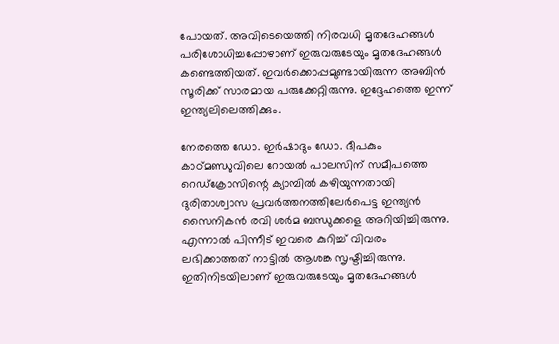പോയത്. അവിടെയെത്തി നിരവധി മൃതദേഹങ്ങള്‍ പരിശോധിച്ചപ്പോഴാണ് ഇരുവരുടേയും മൃതദേഹങ്ങള്‍ കണ്ടെത്തിയത്. ഇവര്‍ക്കൊപ്പമുണ്ടായിരുന്ന അബിന്‍ സൂരിക്ക് സാരമായ പരുക്കേറ്റിരുന്നു. ഇദ്ദേഹത്തെ ഇന്ന് ഇന്ത്യലിലെത്തിക്കും.

നേരത്തെ ഡോ. ഇര്‍ഷാദും ഡോ. ദീപകും കാഠ്മണ്ഡുവിലെ റോയല്‍ പാലസിന് സമീപത്തെ റെഡ്‌ക്രോസിന്റെ ക്യാമ്പില്‍ കഴിയുന്നതായി ദുരിതാശ്വാസ പ്രവര്‍ത്തനത്തിലേര്‍പെട്ട ഇന്ത്യന്‍ സൈനികന്‍ രവി ശര്‍മ ബന്ധുക്കളെ അറിയിച്ചിരുന്നു. എന്നാല്‍ പിന്നീട് ഇവരെ കുറിച്ച് വിവരം ലഭിക്കാത്തത് നാട്ടില്‍ ആശങ്ക സൃഷ്ടിച്ചിരുന്നു. ഇതിനിടയിലാണ് ഇരുവരുടേയും മൃതദേഹങ്ങള്‍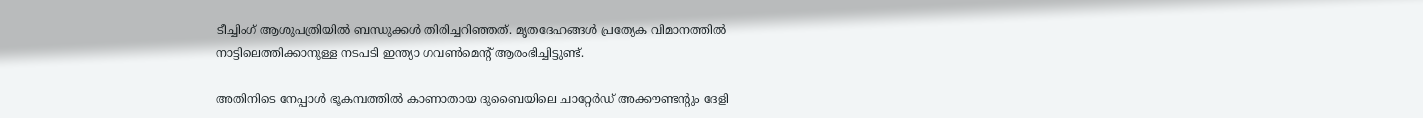ടീച്ചിംഗ് ആശുപത്രിയില്‍ ബന്ധുക്കള്‍ തിരിച്ചറിഞ്ഞത്. മൃതദേഹങ്ങള്‍ പ്രത്യേക വിമാനത്തില്‍ നാട്ടിലെത്തിക്കാനുള്ള നടപടി ഇന്ത്യാ ഗവണ്‍മെന്റ് ആരംഭിച്ചിട്ടുണ്ട്.

അതിനിടെ നേപ്പാള്‍ ഭൂകമ്പത്തില്‍ കാണാതായ ദുബൈയിലെ ചാറ്റേര്‍ഡ് അക്കൗണ്ടന്റും ദേളി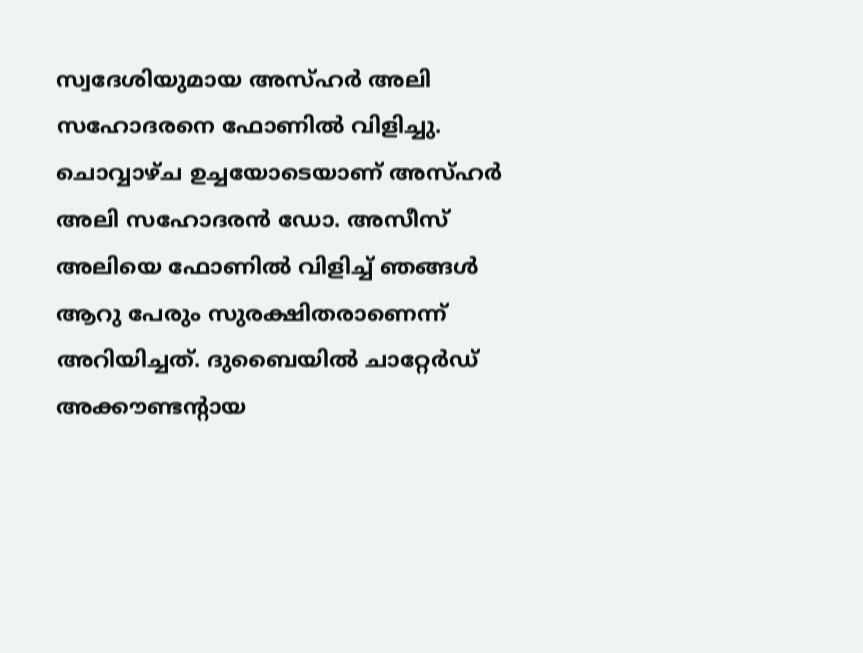സ്വദേശിയുമായ അസ്ഹര്‍ അലി സഹോദരനെ ഫോണില്‍ വിളിച്ചു. ചൊവ്വാഴ്ച ഉച്ചയോടെയാണ് അസ്ഹര്‍ അലി സഹോദരന്‍ ഡോ. അസീസ് അലിയെ ഫോണില്‍ വിളിച്ച് ഞങ്ങള്‍ ആറു പേരും സുരക്ഷിതരാണെന്ന് അറിയിച്ചത്. ദുബൈയില്‍ ചാറ്റേര്‍ഡ് അക്കൗണ്ടന്റായ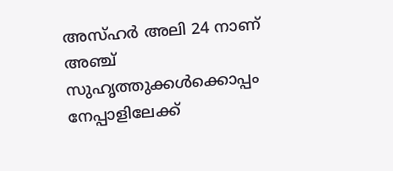അസ്ഹര്‍ അലി 24 നാണ് അഞ്ച് സുഹൃത്തുക്കള്‍ക്കൊപ്പം നേപ്പാളിലേക്ക്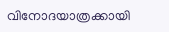വിനോദയാത്രക്കായി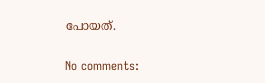പോയത്.

No comments: